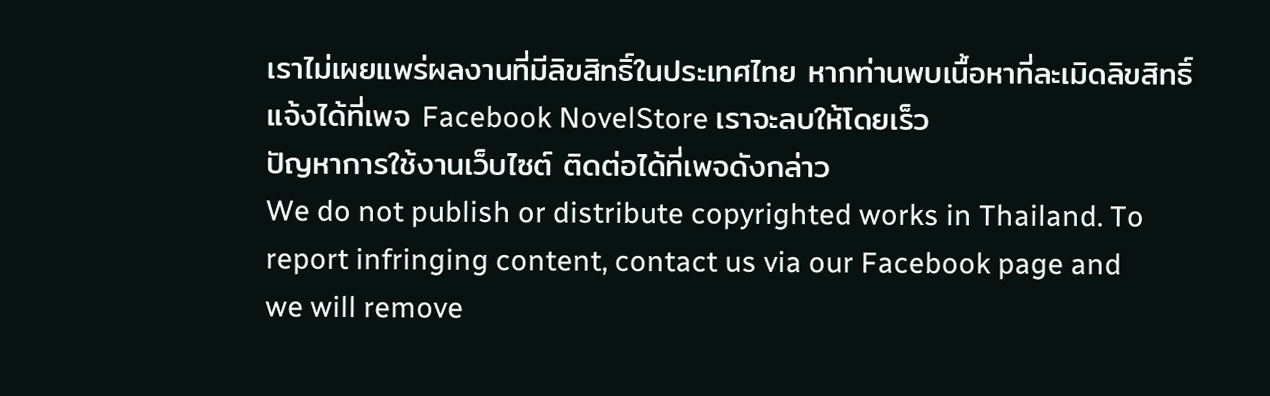เราไม่เผยแพร่ผลงานที่มีลิขสิทธิ์ในประเทศไทย หากท่านพบเนื้อหาที่ละเมิดลิขสิทธิ์ แจ้งได้ที่เพจ Facebook NovelStore เราจะลบให้โดยเร็ว
ปัญหาการใช้งานเว็บไซต์ ติดต่อได้ที่เพจดังกล่าว
We do not publish or distribute copyrighted works in Thailand. To report infringing content, contact us via our Facebook page and we will remove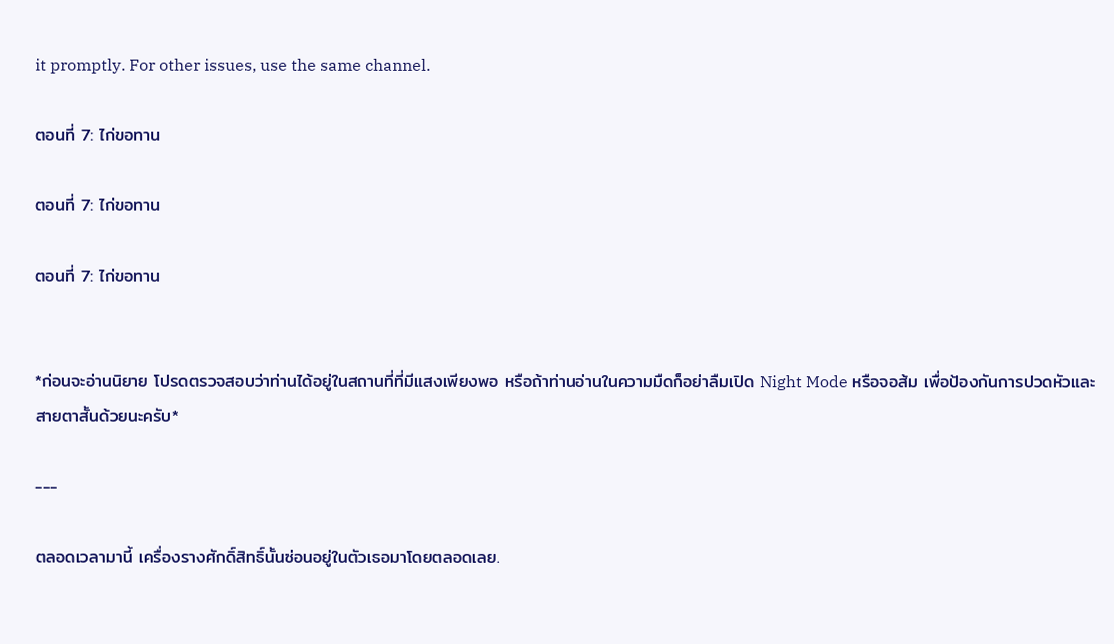it promptly. For other issues, use the same channel.

ตอนที่ 7: ไก่ขอทาน

ตอนที่ 7: ไก่ขอทาน

ตอนที่ 7: ไก่ขอทาน


*ก่อนจะอ่านนิยาย โปรดตรวจสอบว่าท่านได้อยู่ในสถานที่ที่มีแสงเพียงพอ หรือถ้าท่านอ่านในความมืดก็อย่าลืมเปิด Night Mode หรือจอส้ม เพื่อป้องกันการปวดหัวและสายตาสั้นด้วยนะครับ*

---

ตลอดเวลามานี้ เครื่องรางศักดิ์สิทธิ์นั้นซ่อนอยู่ในตัวเธอมาโดยตลอดเลย.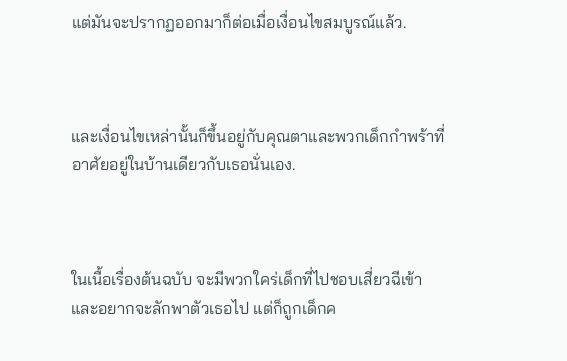แต่มันจะปรากฏออกมาก็ต่อเมื่อเงื่อนไขสมบูรณ์แล้ว.



และเงื่อนไขเหล่านั้นก็ขึ้นอยู่กับคุณตาและพวกเด็กกำพร้าที่อาศัยอยู่ในบ้านเดียวกับเธอนั่นเอง.



ในเนื้อเรื่องต้นฉบับ จะมีพวกใคร่เด็กที่ไปชอบเสี่ยวฉีเข้าและอยากจะลักพาตัวเธอไป แต่ก็ถูกเด็กค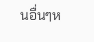นอื่นๆห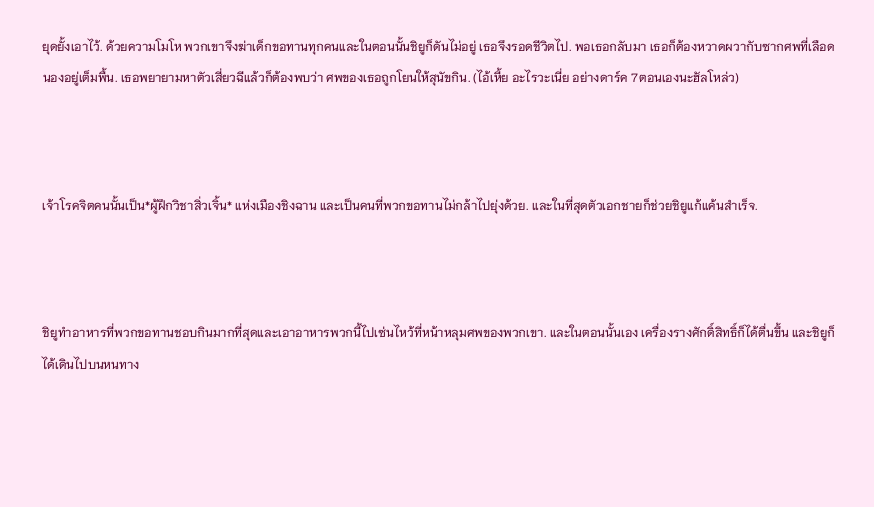ยุดยั้งเอาไว้. ด้วยความโมโห พวกเขาจึงฆ่าเด็กขอทานทุกคนและในตอนนั้นชิยูก็ดันไม่อยู่ เธอจึงรอดชีวิตไป. พอเธอกลับมา เธอก็ต้องหวาดผวากับซากศพที่เลือดนองอยู่เต็มพื้น. เธอพยายามหาตัวเสี่ยวฉีแล้วก็ต้องพบว่า ศพของเธอถูกโยนให้สุนัขกิน. (ไอ้เหี้ย อะไรวะเนี่ย อย่างดาร์ค 7ตอนเองนะฮัลโหล่ว)



เจ้าโรคจิตคนนั้นเป็น*ผู้ฝึกวิชาสิ่วเจิ้น* แห่งเมืองชิงฉาน และเป็นคนที่พวกขอทานไม่กล้าไปยุ่งด้วย. และในที่สุดตัวเอกชายก็ช่วยชิยูแก้แค้นสำเร็จ.



ชิยูทำอาหารที่พวกขอทานชอบกินมากที่สุดและเอาอาหารพวกนี้ไปเซ่นไหว้ที่หน้าหลุมศพของพวกเขา. และในตอนนั้นเอง เครื่องรางศักดิ์สิทธิ์ก็ได้ตื่นขึ้น และชิยูก็ได้เดินไปบนหนทาง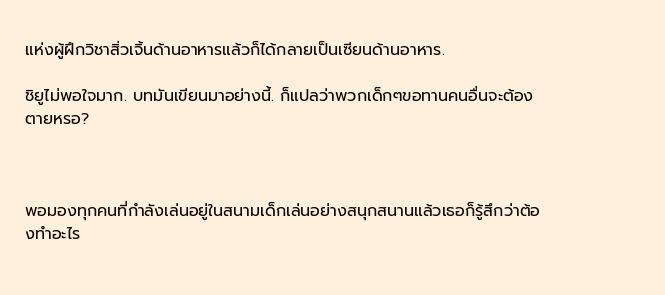แห่งผู้ฝึกวิชาสิ่วเจิ้นด้านอาหารแล้วก็ได้กลายเป็นเซียนด้านอาหาร.

ชิยูไม่พอใจมาก. บทมันเขียนมาอย่างนี้. ก็แปลว่าพวกเด็กๆขอทานคนอื่นจะต้องตายหรอ?



พอมองทุกคนที่กำลังเล่นอยู่ในสนามเด็กเล่นอย่างสนุกสนานแล้วเธอก็รู้สึกว่าต้องทำอะไร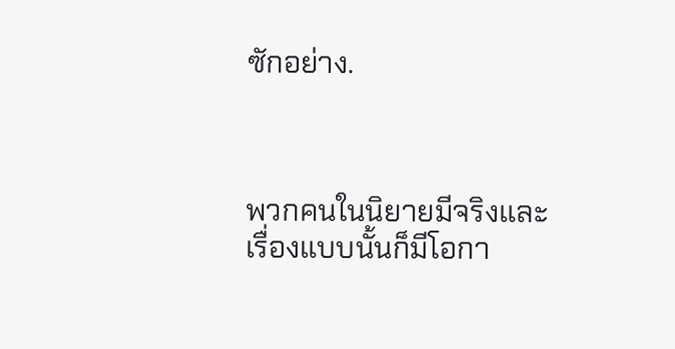ซักอย่าง.



พวกคนในนิยายมีจริงและเรื่องแบบนั้นก็มีโอกา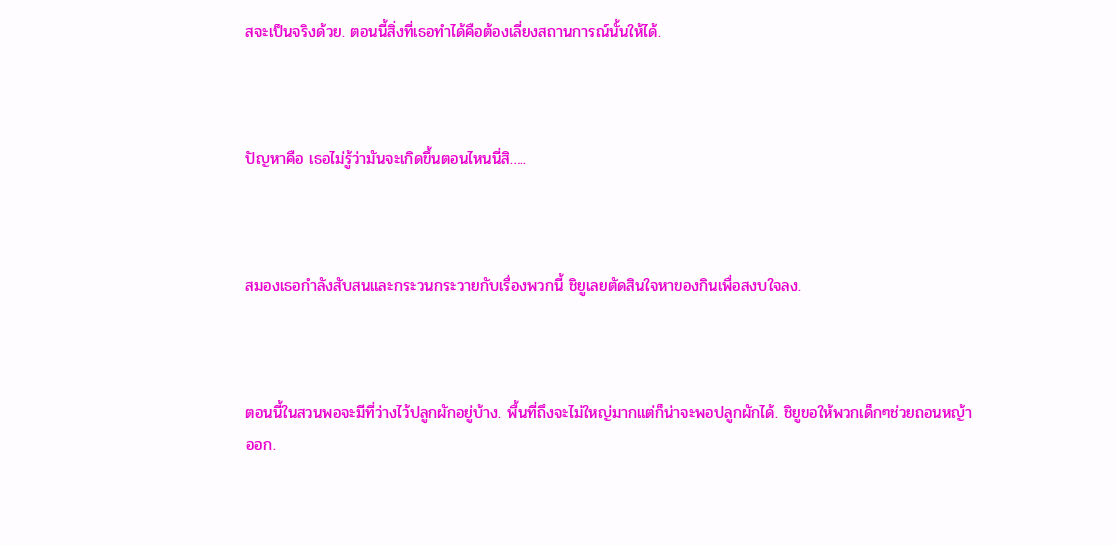สจะเป็นจริงด้วย. ตอนนี้สิ่งที่เธอทำได้คือต้องเลี่ยงสถานการณ์นั้นให้ได้.



ปัญหาคือ เธอไม่รู้ว่ามันจะเกิดขึ้นตอนไหนนี่สิ…..



สมองเธอกำลังสับสนและกระวนกระวายกับเรื่องพวกนี้ ชิยูเลยตัดสินใจหาของกินเพื่อสงบใจลง.



ตอนนี้ในสวนพอจะมีที่ว่างไว้ปลูกผักอยู่บ้าง. พื้นที่ถึงจะไม่ใหญ่มากแต่ก็น่าจะพอปลูกผักได้. ชิยูขอให้พวกเด็กๆช่วยถอนหญ้าออก.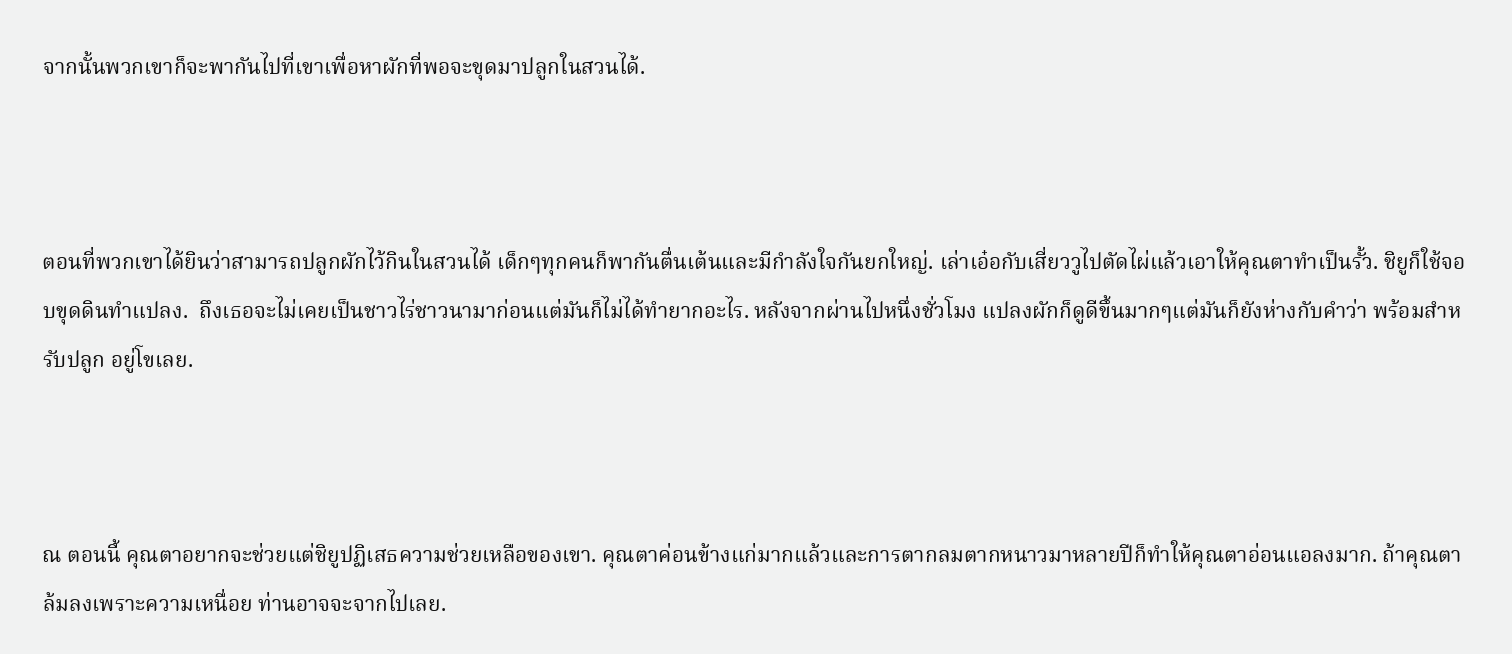จากนั้นพวกเขาก็จะพากันไปที่เขาเพื่อหาผักที่พอจะขุดมาปลูกในสวนได้.



ตอนที่พวกเขาได้ยินว่าสามารถปลูกผักไว้กินในสวนได้ เด็กๆทุกคนก็พากันตื่นเต้นและมีกำลังใจกันยกใหญ่. เล่าเอ๋อกับเสี่ยววูไปตัดไผ่แล้วเอาให้คุณตาทำเป็นรั้ว. ชิยูก็ใช้จอบขุดดินทำแปลง.  ถึงเธอจะไม่เคยเป็นชาวไร่ชาวนามาก่อนแต่มันก็ไม่ได้ทำยากอะไร. หลังจากผ่านไปหนึ่งชั่วโมง แปลงผักก็ดูดีขึ้นมากๆแต่มันก็ยังห่างกับคำว่า พร้อมสำหรับปลูก อยู่โขเลย.



ณ ตอนนี้ คุณตาอยากจะช่วยแต่ชิยูปฏิเสธความช่วยเหลือของเขา. คุณตาค่อนข้างแก่มากแล้วและการตากลมตากหนาวมาหลายปีก็ทำให้คุณตาอ่อนแอลงมาก. ถ้าคุณตาล้มลงเพราะความเหนื่อย ท่านอาจจะจากไปเลย.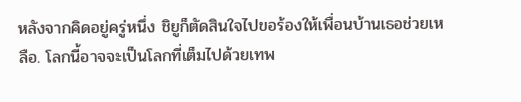หลังจากคิดอยู่ครู่หนึ่ง ชิยูก็ตัดสินใจไปขอร้องให้เพื่อนบ้านเธอช่วยเหลือ. โลกนี้อาจจะเป็นโลกที่เต็มไปด้วยเทพ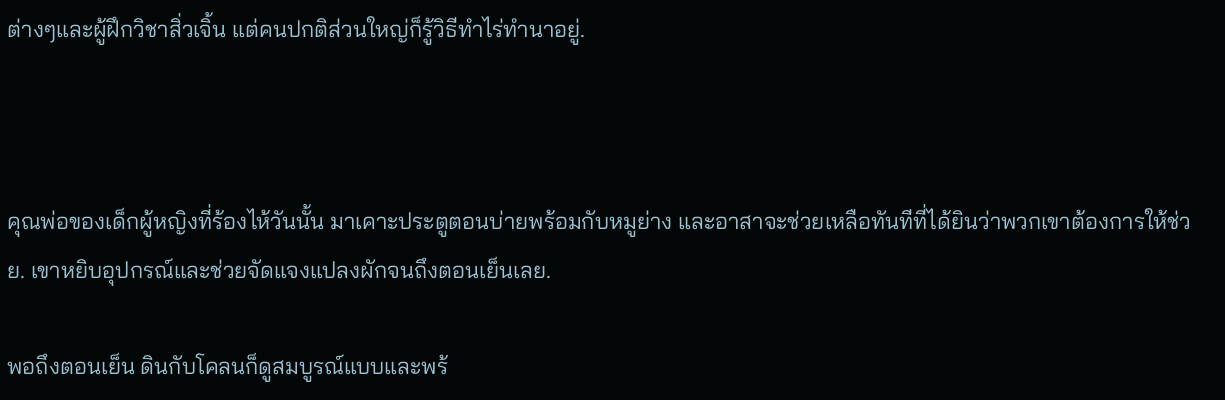ต่างๆและผู้ฝึกวิชาสิ่วเจิ้น แต่คนปกติส่วนใหญ่ก็รู้วิธีทำไร่ทำนาอยู่.



คุณพ่อของเด็กผู้หญิงที่ร้องไห้วันนั้น มาเคาะประตูตอนบ่ายพร้อมกับหมูย่าง และอาสาจะช่วยเหลือทันทีที่ได้ยินว่าพวกเขาต้องการให้ช่วย. เขาหยิบอุปกรณ์และช่วยจัดแจงแปลงผักจนถึงตอนเย็นเลย.

พอถึงตอนเย็น ดินกับโคลนก็ดูสมบูรณ์แบบและพร้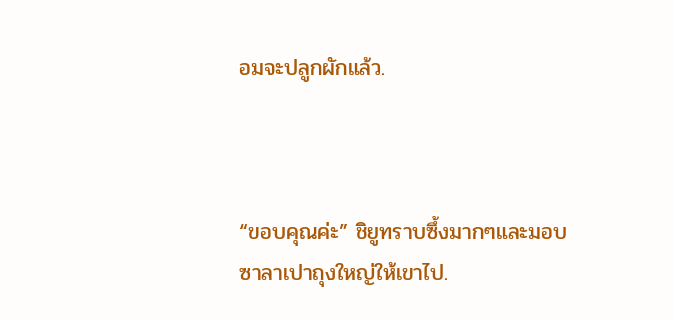อมจะปลูกผักแล้ว.



“ขอบคุณค่ะ” ชิยูทราบซึ้งมากๆและมอบซาลาเปาถุงใหญ่ให้เขาไป.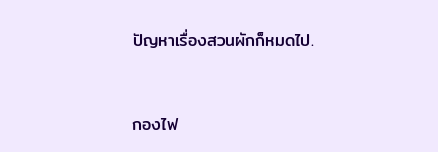ปัญหาเรื่องสวนผักก็หมดไป.



กองไฟ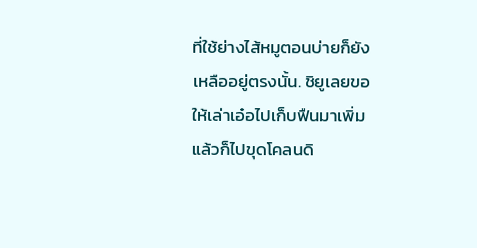ที่ใช้ย่างไส้หมูตอนบ่ายก็ยังเหลืออยู่ตรงนั้น. ชิยูเลยขอให้เล่าเอ๋อไปเก็บฟืนมาเพิ่ม แล้วก็ไปขุดโคลนดิ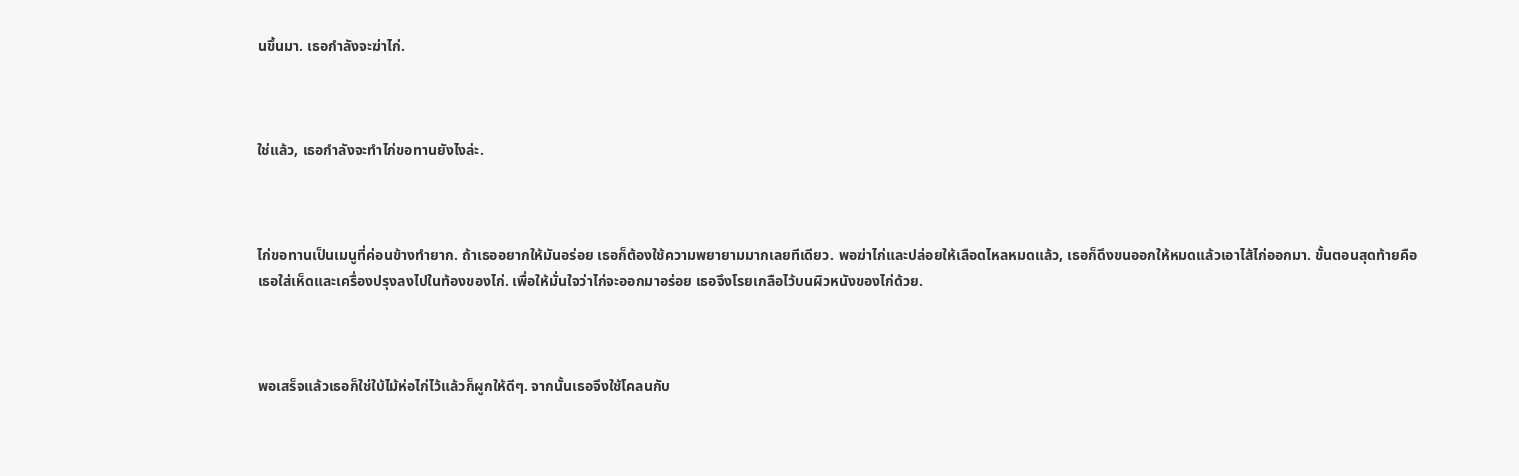นขึ้นมา. เธอกำลังจะฆ่าไก่.



ใช่แล้ว, เธอกำลังจะทำไก่ขอทานยังไงล่ะ.



ไก่ขอทานเป็นเมนูที่ค่อนข้างทำยาก. ถ้าเธออยากให้มันอร่อย เธอก็ต้องใช้ความพยายามมากเลยทีเดียว. พอฆ่าไก่และปล่อยให้เลือดไหลหมดแล้ว, เธอก็ดึงขนออกให้หมดแล้วเอาไส้ไก่ออกมา. ขั้นตอนสุดท้ายคือเธอใส่เห็ดและเครื่องปรุงลงไปในท้องของไก่. เพื่อให้มั่นใจว่าไก่จะออกมาอร่อย เธอจึงโรยเกลือไว้บนผิวหนังของไก่ด้วย.



พอเสร็จแล้วเธอก็ใช่ใบ้ไม้ห่อไก่ไว้แล้วก็ผูกให้ดีๆ. จากนั้นเธอจึงใช้โคลนกับ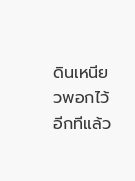ดินเหนียวพอกไว้อีกทีแล้ว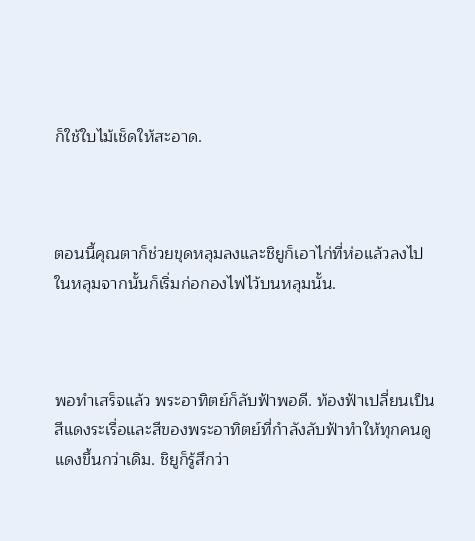ก็ใช้ใบไม้เช็ดให้สะอาด.



ตอนนี้คุณตาก็ช่วยขุดหลุมลงและชิยูก็เอาไก่ที่ห่อแล้วลงไปในหลุมจากนั้นก็เริ่มก่อกองไฟไว้บนหลุมนั้น.



พอทำเสร็จแล้ว พระอาทิตย์ก็ลับฟ้าพอดี. ท้องฟ้าเปลี่ยนเป็นสีแดงระเรื่อและสีของพระอาทิตย์ที่กำลังลับฟ้าทำให้ทุกคนดูแดงขึ้นกว่าเดิม. ชิยูก็รู้สึกว่า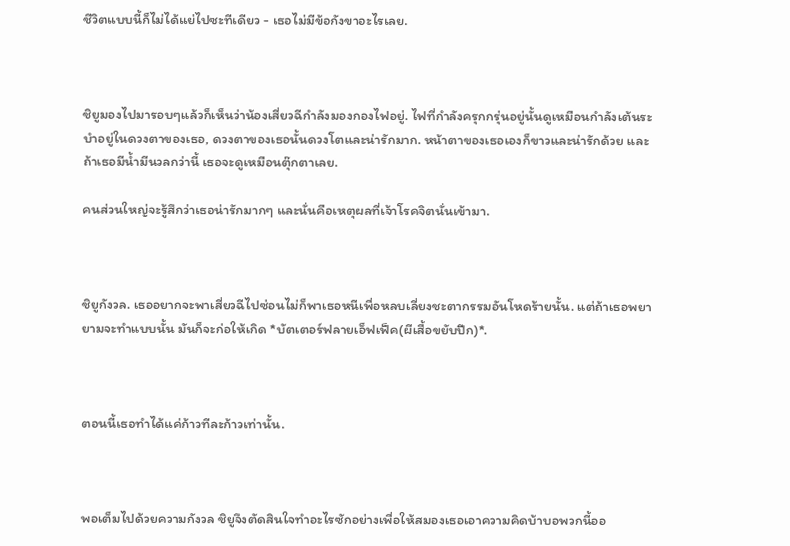ชีวิตแบบนี้ก็ไม่ได้แย่ไปซะทีเดียว - เธอไม่มีข้อกังขาอะไรเลย.



ชิยูมองไปมารอบๆแล้วก็เห็นว่าน้องเสี่ยวฉีกำลังมองกองไฟอยู่. ไฟที่กำลังครุกกรุ่นอยู่นั้นดูเหมือนกำลังเต้นระบำอยู่ในดวงตาของเธอ, ดวงตาของเธอนั้นดวงโตและน่ารักมาก. หน้าตาของเธอเองก็ขาวและน่ารักด้วย และถ้าเธอมีน้ำมีนวลกว่านี้ เธอจะดูเหมือนตุ๊กตาเลย.

คนส่วนใหญ่จะรู้สึกว่าเธอน่ารักมากๆ และนั่นคือเหตุผลที่เจ้าโรคจิตนั่นเข้ามา.



ชิยูกังวล. เธออยากจะพาเสี่ยวฉีไปซ่อนไม่ก็พาเธอหนีเพื่อหลบเลี่ยงชะตากรรมอันโหดร้ายนั้น. แต่ถ้าเธอพยายามจะทำแบบนั้น มันก็จะก่อให้เกิด *บัตเตอร์ฟลายเอ็ฟเฟ็ค(ผีเสื้อขยับปีก)*.



ตอนนี้เธอทำได้แค่ก้าวทีละก้าวเท่านั้น.



พอเต็มไปด้วยความกังวล ชิยูจึงตัดสินใจทำอะไรซักอย่างเพื่อให้สมองเธอเอาความคิดบ้าบอพวกนี้ออ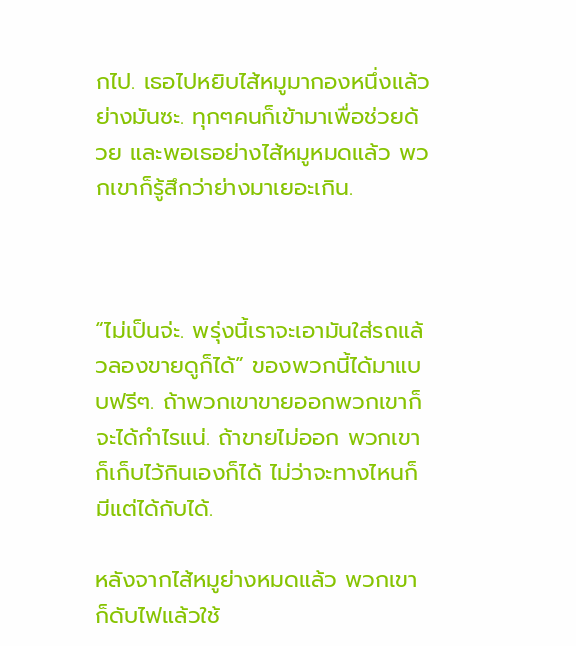กไป. เธอไปหยิบไส้หมูมากองหนึ่งแล้วย่างมันซะ. ทุกๆคนก็เข้ามาเพื่อช่วยด้วย และพอเธอย่างไส้หมูหมดแล้ว พวกเขาก็รู้สึกว่าย่างมาเยอะเกิน.



“ไม่เป็นจ่ะ. พรุ่งนี้เราจะเอามันใส่รถแล้วลองขายดูก็ได้” ของพวกนี้ได้มาแบบฟรีๆ. ถ้าพวกเขาขายออกพวกเขาก็จะได้กำไรแน่. ถ้าขายไม่ออก พวกเขาก็เก็บไว้กินเองก็ได้ ไม่ว่าจะทางไหนก็มีแต่ได้กับได้.

หลังจากไส้หมูย่างหมดแล้ว พวกเขาก็ดับไฟแล้วใช้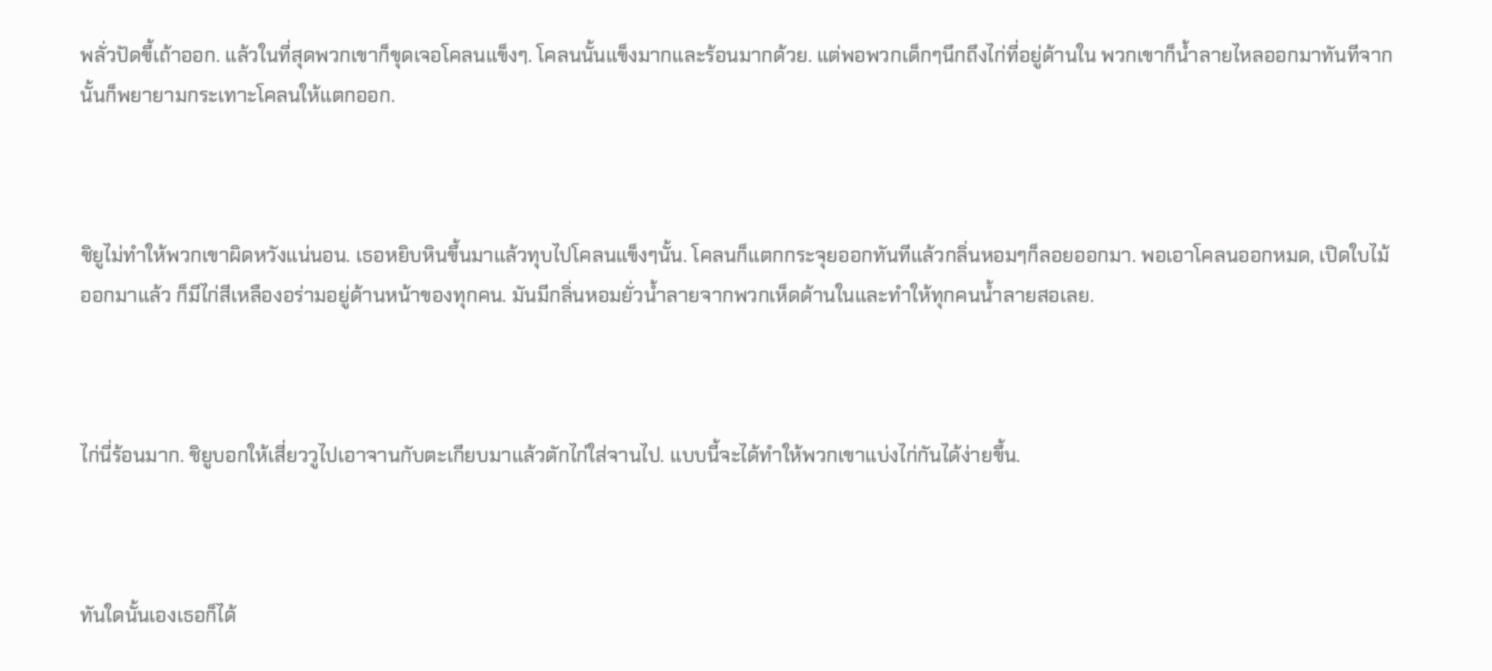พลั่วปัดขี้เถ้าออก. แล้วในที่สุดพวกเขาก็ขุดเจอโคลนแข็งๆ. โคลนนั้นแข็งมากและร้อนมากด้วย. แต่พอพวกเด็กๆนึกถึงไก่ที่อยู่ด้านใน พวกเขาก็น้ำลายไหลออกมาทันทีจากนั้นก็พยายามกระเทาะโคลนให้แตกออก.



ชิยูไม่ทำให้พวกเขาผิดหวังแน่นอน. เธอหยิบหินขึ้นมาแล้วทุบไปโคลนแข็งๆนั้น. โคลนก็แตกกระจุยออกทันทีแล้วกลิ่นหอมๆก็ลอยออกมา. พอเอาโคลนออกหมด, เปิดใบไม้ออกมาแล้ว ก็มีไก่สีเหลืองอร่ามอยู่ด้านหน้าของทุกคน. มันมีกลิ่นหอมยั่วน้ำลายจากพวกเห็ดด้านในและทำให้ทุกคนน้ำลายสอเลย.



ไก่นี่ร้อนมาก. ชิยูบอกให้เสี่ยววูไปเอาจานกับตะเกียบมาแล้วตักไก่ใส่จานไป. แบบนี้จะได้ทำให้พวกเขาแบ่งไก่กันได้ง่ายขึ้น.



ทันใดนั้นเองเธอก็ได้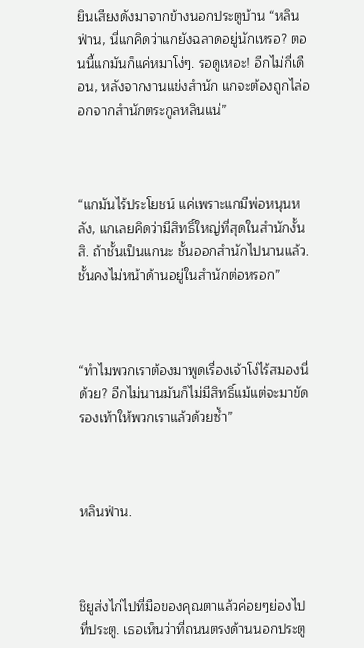ยินเสียงดังมาจากข้างนอกประตูบ้าน “หลินฟ่าน, นี่แกคิดว่าแกยังฉลาดอยู่นักเหรอ? ตอนนี้แกมันก็แค่หมาโง่ๆ. รอดูเหอะ! อีกไม่กี่เดือน, หลังจากงานแข่งสำนัก แกจะต้องถูกไล่ออกจากสำนักตระกูลหลินแน่”



“แกมันไร้ประโยชน์ แค่เพราะแกมีพ่อหนุนหลัง, แกเลยคิดว่ามีสิทธิ์ใหญ่ที่สุดในสำนักงั้นสิ. ถ้าชั้นเป็นแกนะ ชั้นออกสำนักไปนานแล้ว. ชั้นคงไม่หน้าด้านอยู่ในสำนักต่อหรอก”



“ทำไมพวกเราต้องมาพูดเรื่องเจ้าโง่ไร้สมองนี่ด้วย? อีกไม่นานมันก็ไม่มีสิทธิ์แม้แต่จะมาขัดรองเท้าให้พวกเราแล้วด้วยซ้ำ”



หลินฟ่าน.



ชิยูส่งไก่ไปที่มือของคุณตาแล้วค่อยๆย่องไปที่ประตู. เธอเห็นว่าที่ถนนตรงด้านนอกประตู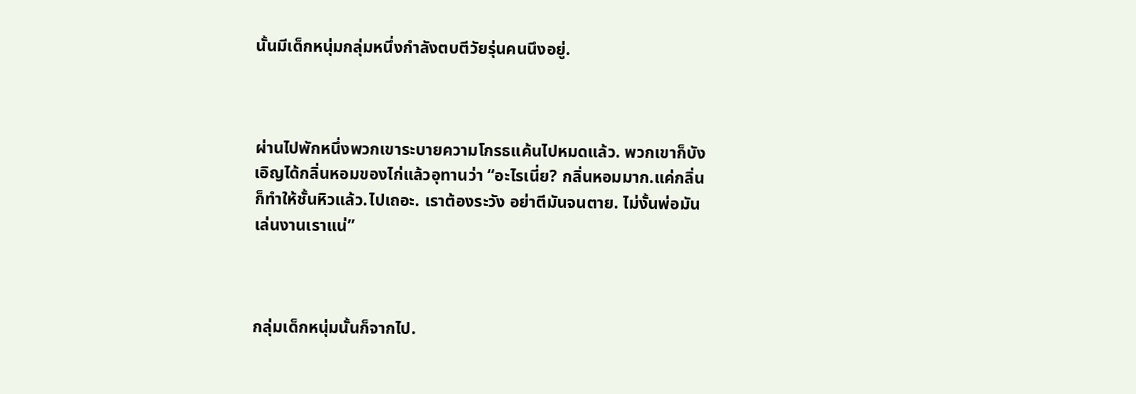นั้นมีเด็กหนุ่มกลุ่มหนึ่งกำลังตบตีวัยรุ่นคนนึงอยู่.



ผ่านไปพักหนึ่งพวกเขาระบายความโกรธแค้นไปหมดแล้ว. พวกเขาก็บังเอิญได้กลิ่นหอมของไก่แล้วอุทานว่า “อะไรเนี่ย? กลิ่นหอมมาก.แค่กลิ่นก็ทำให้ชั้นหิวแล้ว.ไปเถอะ. เราต้องระวัง อย่าตีมันจนตาย. ไม่งั้นพ่อมันเล่นงานเราแน่”



กลุ่มเด็กหนุ่มนั้นก็จากไป.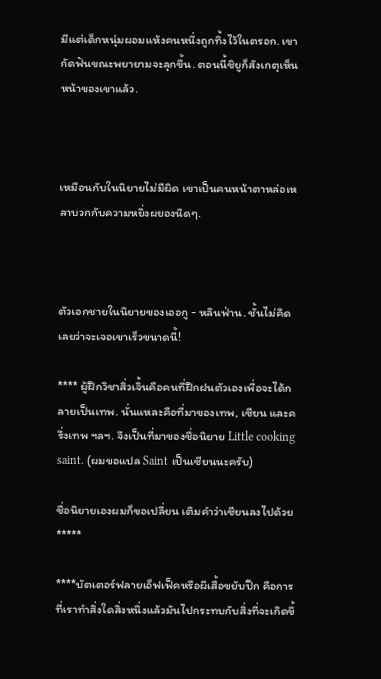มีแต่เด็กหนุ่มผอมแห้งคนหนึ่งถูกทิ้งไว้ในตรอก. เขากัดฟันขณะพยายามจะลุกขึ้น. ตอนนี้ชิยูก็สังเกตุเห็นหน้าของเขาแล้ว.



เหมือนกับในนิยายไม่มีผิด เขาเป็นคนหน้าตาหล่อเหลาบวกกับความหยิ่งผยองนิดๆ.



ตัวเอกชายในนิยายของเออกู - หลินฟ่าน. ชั้นไม่คิดเลยว่าจะเจอเขาเร็วขนาดนี้!

**** ผู้ฝึกวิชาสิ่วเจิ้นคือคนที่ฝึกฝนตัวเองเพื่อจะได้กลายเป็นเทพ. นั่นแหละคือที่มาของเทพ, เซียน และครึ่งเทพ ฯลฯ. จึงเป็นที่มาของชื่อนิยาย Little cooking saint. (ผมขอแปล Saint เป็นเซียนนะครับ)

ชื่อนิยายเองผมก็ขอเปลี่ยน เติมคำว่าเซียนลงไปด้วย  *****

****บัตเตอร์ฟลายเอ็ฟเฟ็คหรือผีเสื้อขยับปีก คือการที่เราทำสิ่งใดสิ่งหนึ่งแล้วมันไปกระทบกับสิ่งที่จะเกิดขึ้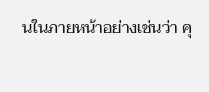นในภายหน้าอย่างเช่นว่า คุ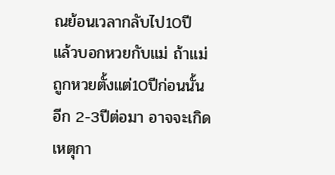ณย้อนเวลากลับไป10ปี แล้วบอกหวยกับแม่ ถ้าแม่ถูกหวยตั้งแต่10ปีก่อนนั้น อีก 2-3ปีต่อมา อาจจะเกิดเหตุกา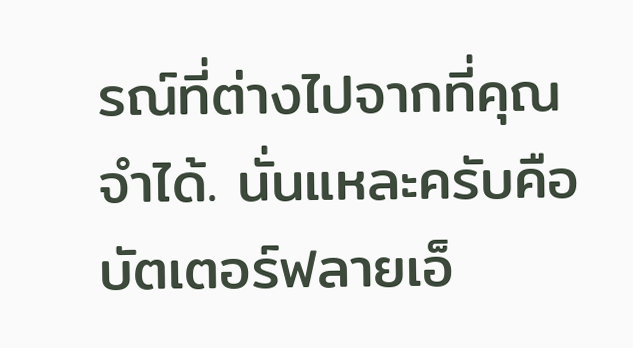รณ์ที่ต่างไปจากที่คุณจำได้. นั่นแหละครับคือบัตเตอร์ฟลายเอ็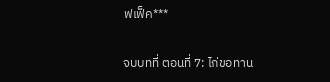ฟเฟ็ค***

จบบทที่ ตอนที่ 7: ไก่ขอทาน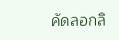คัดลอกลิ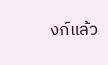งก์แล้ว